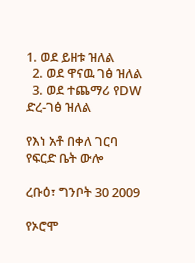1. ወደ ይዘቱ ዝለል
  2. ወደ ዋናዉ ገፅ ዝለል
  3. ወደ ተጨማሪ የDW ድረ-ገፅ ዝለል

የእነ አቶ በቀለ ገርባ የፍርድ ቤት ውሎ

ረቡዕ፣ ግንቦት 30 2009

የኦሮሞ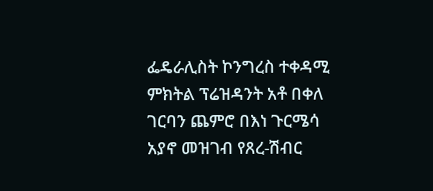ፌዴራሊስት ኮንግረስ ተቀዳሚ ምክትል ፕሬዝዳንት አቶ በቀለ ገርባን ጨምሮ በእነ ጉርሜሳ አያኖ መዝገብ የጸረ-ሽብር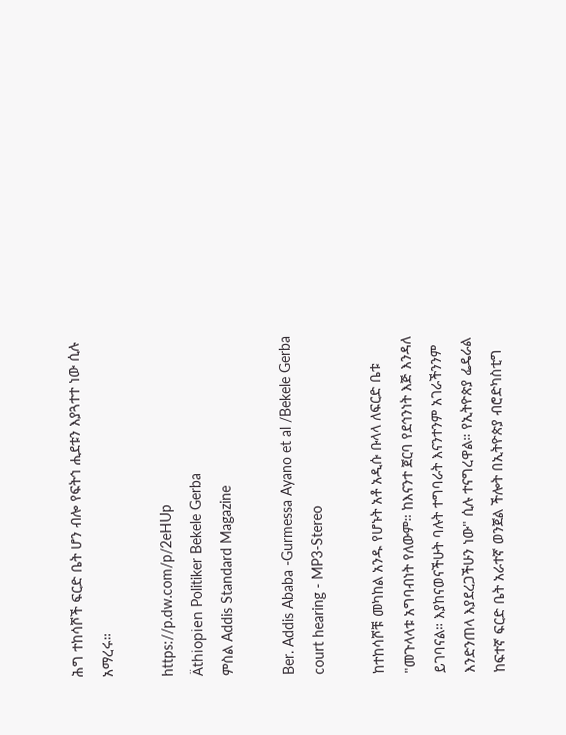ሕግ ተከሳሾች ፍርድ ቤት ሆን ብሎ የፍትኅ ሒደቱን እያጓተተ ነው ሲሉ አማረሩ።

https://p.dw.com/p/2eHUp
Äthiopien Politiker Bekele Gerba
ምስል Addis Standard Magazine

Ber. Addis Ababa -Gurmessa Ayano et al /Bekele Gerba court hearing - MP3-Stereo

ከተከሳሾቹ መካከል አንዱ የሆኑት አቶ አዲሱ ቡላላ ለፍርድ ቤቱ "መጉላላቱ አግባብነት የለውም። ከእናንተ ጀርባ የደኅንነት እጅ እንዳለ ይገባናል። እያከናወናችሁት ባሉት ተግባራት እናንተንም አገራችንንም እንድንጠላ እያደረጋችሁን ነው" ሲሉ ተናግረዋል። የኢትዮጵያ ፌዴራል ከፍተኛ ፍርድ ቤት አራተኛ ወንጀል ችሎት በኢትዮጵያ ብሮድካስቲግ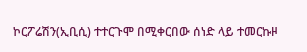ኮርፖሬሽን(ኢቢሲ) ተተርጉሞ በሚቀርበው ሰነድ ላይ ተመርኩዞ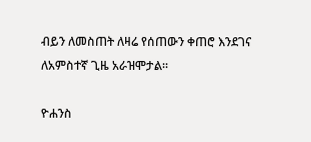ብይን ለመስጠት ለዛሬ የሰጠውን ቀጠሮ እንደገና ለአምስተኛ ጊዜ አራዝሞታል።

ዮሐንስ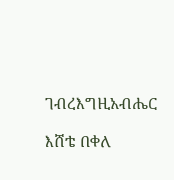ገብረእግዚአብሔር

እሸቴ በቀለ